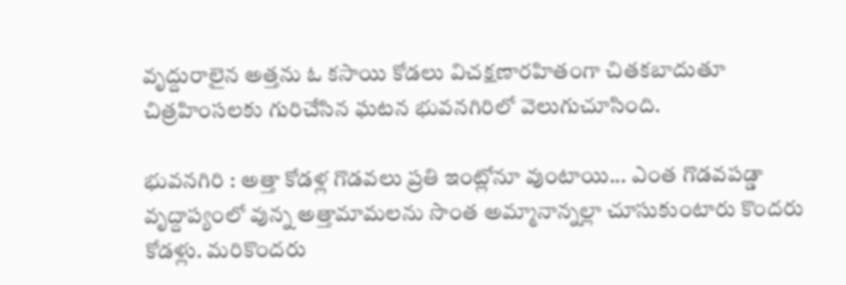వృద్దురాలైన అత్తను ఓ కసాయి కోడలు విచక్షణారహితంగా చితకబాదుతూ చిత్రహింసలకు గురిచేసిన ఘటన భువనగిరిలో వెలుగుచూసింది.

భువనగిరి : అత్తా కోడళ్ల గొడవలు ప్రతి ఇంట్లోనూ వుంటాయి... ఎంత గొడవపడ్డా వృద్దాప్యంలో వున్న అత్తామామలను సొంత అమ్మానాన్నల్లా చూసుకుంటారు కొందరు కోడళ్లు. మరికొందరు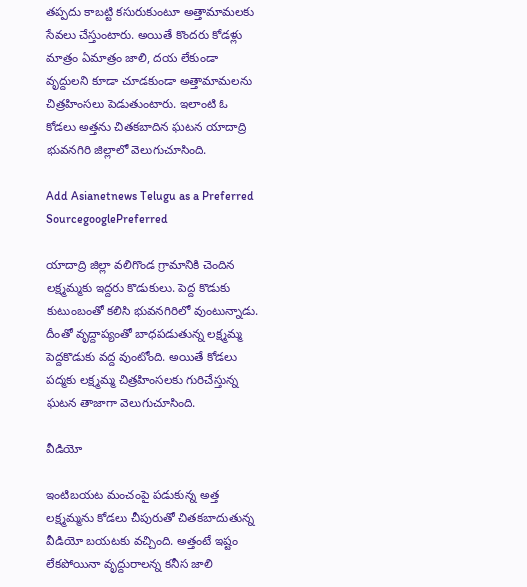తప్పదు కాబట్టి కసురుకుంటూ అత్తామామలకు సేవలు చేస్తుంటారు. అయితే కొందరు కోడళ్లు మాత్రం ఏమాత్రం జాలి, దయ లేకుండా వృద్దులని కూడా చూడకుండా అత్తామామలను చిత్రహింసలు పెడుతుంటారు. ఇలాంటి ఓ కోడలు అత్తను చితకబాదిన ఘటన యాదాద్రి భువనగిరి జిల్లాలో వెలుగుచూసింది.

Add Asianetnews Telugu as a Preferred SourcegooglePreferred

యాదాద్రి జిల్లా వలిగొండ గ్రామానికి చెందిన లక్ష్మమ్మకు ఇద్దరు కొడుకులు. పెద్ద కొడుకు కుటుంబంతో కలిసి భువనగిరిలో వుంటున్నాడు. దీంతో వృద్దాప్యంతో బాధపడుతున్న లక్ష్మమ్మ పెద్దకొడుకు వద్ద వుంటోంది. అయితే కోడలు పద్మకు లక్ష్మమ్మ చిత్రహింసలకు గురిచేస్తున్న ఘటన తాజాగా వెలుగుచూసింది.

వీడియో

ఇంటిబయట మంచంపై పడుకున్న అత్త లక్ష్మమ్మను కోడలు చీపురుతో చితకబాదుతున్న వీడియో బయటకు వచ్చింది. అత్తంటే ఇష్టం లేకపోయినా వృద్దురాలన్న కనీస జాలి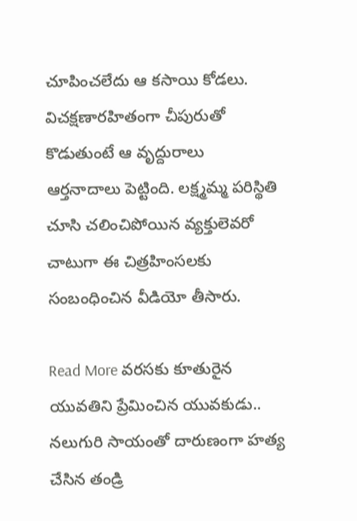చూపించలేదు ఆ కసాయి కోడలు. విచక్షణారహితంగా చీపురుతో కొడుతుంటే ఆ వృద్దురాలు ఆర్తనాదాలు పెట్టింది. లక్ష్మమ్మ పరిస్థితి చూసి చలించిపోయిన వ్యక్తులెవరో చాటుగా ఈ చిత్రహింసలకు సంబంధించిన వీడియో తీసారు.

Read More వరసకు కూతురైన యువతిని ప్రేమించిన యువకుడు.. నలుగురి సాయంతో దారుణంగా హత్య చేసిన తండ్రి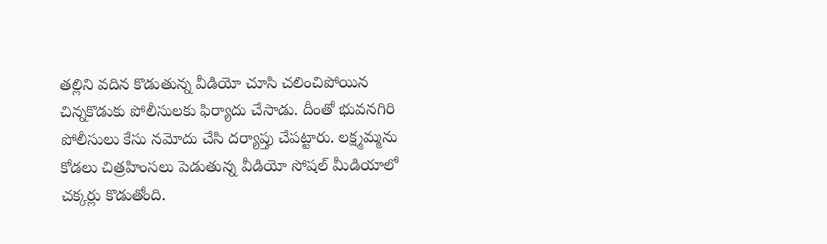తల్లిని వదిన కొడుతున్న వీడియో చూసి చలించిపోయిన చిన్నకొడుకు పోలీసులకు ఫిర్యాదు చేసాడు. దీంతో భువనగిరి పోలీసులు కేసు నమోదు చేసి దర్యాప్తు చేపట్టారు. లక్ష్మమ్మను కోడలు చిత్రహింసలు పెడుతున్న వీడియో సోషల్ మీడియాలో చక్కర్లు కొడుతోంది.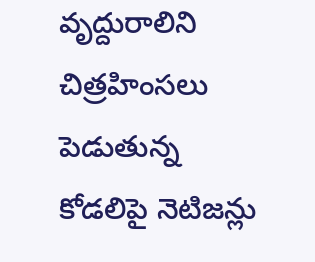వృద్దురాలిని చిత్రహింసలు పెడుతున్న కోడలిపై నెటిజన్లు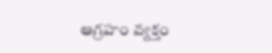ఆగ్రహం వ్యక్తం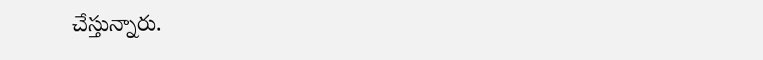చేస్తున్నారు.